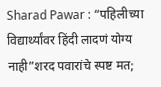Sharad Pawar : “पहिलीच्या विद्यार्थ्यांवर हिंदी लादणं योग्य नाही”शरद पवारांचे स्पष्ट मत;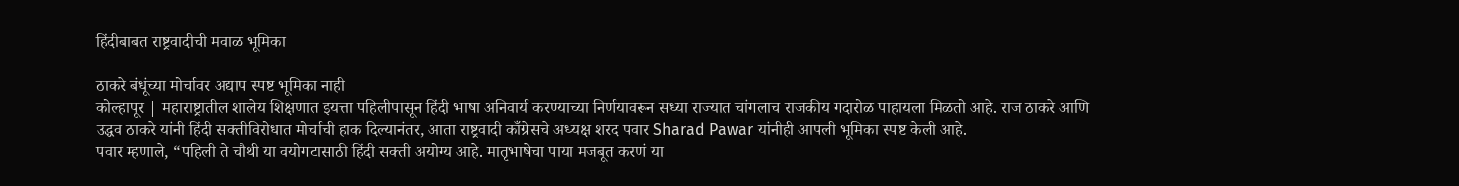हिंदीबाबत राष्ट्रवादीची मवाळ भूमिका

ठाकरे बंधूंच्या मोर्चावर अद्याप स्पष्ट भूमिका नाही
कोल्हापूर | महाराष्ट्रातील शालेय शिक्षणात इयत्ता पहिलीपासून हिंदी भाषा अनिवार्य करण्याच्या निर्णयावरून सध्या राज्यात चांगलाच राजकीय गदारोळ पाहायला मिळतो आहे. राज ठाकरे आणि उद्धव ठाकरे यांनी हिंदी सक्तीविरोधात मोर्चाची हाक दिल्यानंतर, आता राष्ट्रवादी काँग्रेसचे अध्यक्ष शरद पवार Sharad Pawar यांनीही आपली भूमिका स्पष्ट केली आहे.
पवार म्हणाले, “पहिली ते चौथी या वयोगटासाठी हिंदी सक्ती अयोग्य आहे. मातृभाषेचा पाया मजबूत करणं या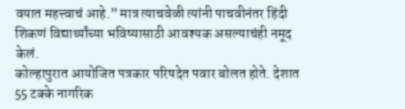वयात महत्त्वाचं आहे.” मात्र त्याचवेळी त्यांनी पाचवीनंतर हिंदी शिकणं विद्यार्थ्यांच्या भविष्यासाठी आवश्यक असल्याचंही नमूद केलं.
कोल्हापुरात आयोजित पत्रकार परिषदेत पवार बोलत होते. देशात 55 टक्के नागरिक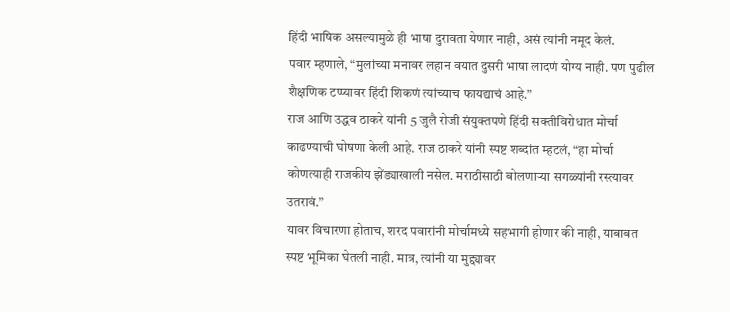हिंदी भाषिक असल्यामुळे ही भाषा दुरावता येणार नाही, असं त्यांनी नमूद केलं.
पवार म्हणाले, “मुलांच्या मनावर लहान वयात दुसरी भाषा लादणं योग्य नाही. पण पुढील शैक्षणिक टप्प्यावर हिंदी शिकणं त्यांच्याच फायद्याचं आहे.”
राज आणि उद्धव ठाकरे यांनी 5 जुलै रोजी संयुक्तपणे हिंदी सक्तीविरोधात मोर्चा काढण्याची घोषणा केली आहे. राज ठाकरे यांनी स्पष्ट शब्दांत म्हटलं, “हा मोर्चा कोणत्याही राजकीय झेंड्याखाली नसेल. मराठीसाठी बोलणाऱ्या सगळ्यांनी रस्त्यावर उतरावं.”
यावर विचारणा होताच, शरद पवारांनी मोर्चामध्ये सहभागी होणार की नाही, याबाबत स्पष्ट भूमिका घेतली नाही. मात्र, त्यांनी या मुद्द्यावर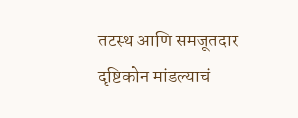तटस्थ आणि समजूतदार दृष्टिकोन मांडल्याचं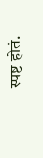स्पष्ट होतं.